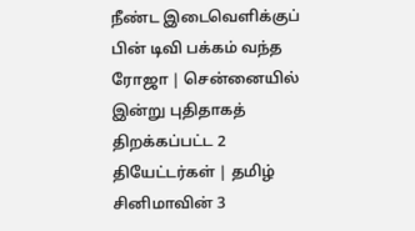நீண்ட இடைவெளிக்குப் பின் டிவி பக்கம் வந்த ரோஜா | சென்னையில் இன்று புதிதாகத் திறக்கப்பட்ட 2 தியேட்டர்கள் | தமிழ் சினிமாவின் 3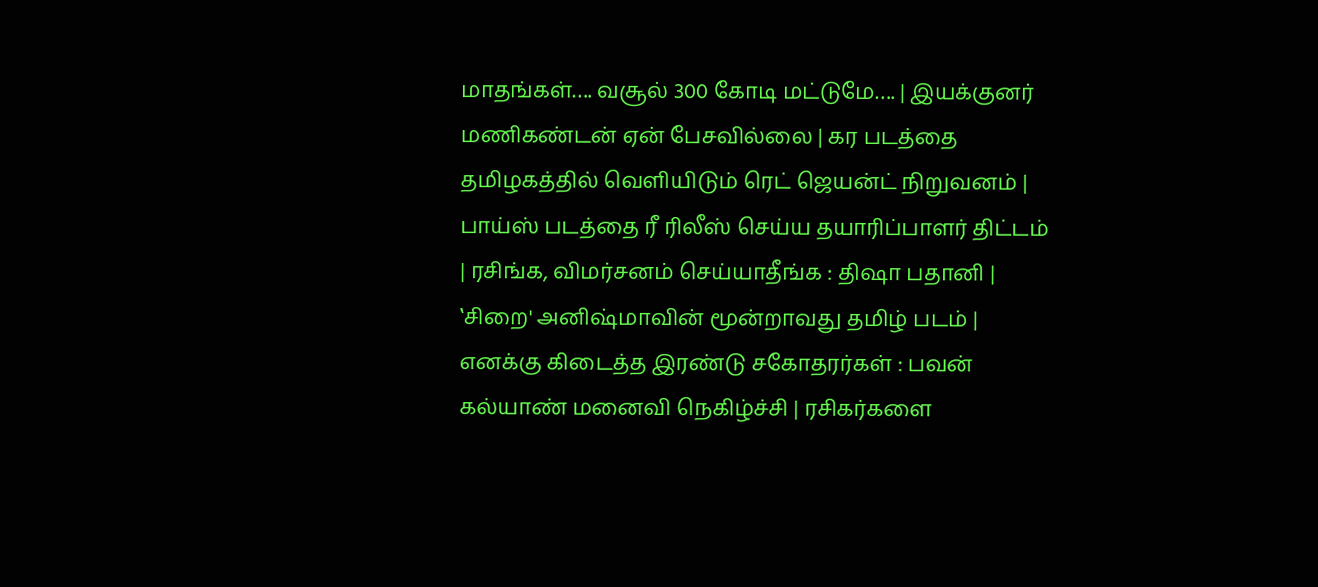மாதங்கள்…. வசூல் 300 கோடி மட்டுமே…. | இயக்குனர் மணிகண்டன் ஏன் பேசவில்லை | கர படத்தை தமிழகத்தில் வெளியிடும் ரெட் ஜெயன்ட் நிறுவனம் | பாய்ஸ் படத்தை ரீ ரிலீஸ் செய்ய தயாரிப்பாளர் திட்டம் | ரசிங்க, விமர்சனம் செய்யாதீங்க : திஷா பதானி | ‛சிறை' அனிஷ்மாவின் மூன்றாவது தமிழ் படம் | எனக்கு கிடைத்த இரண்டு சகோதரர்கள் : பவன் கல்யாண் மனைவி நெகிழ்ச்சி | ரசிகர்களை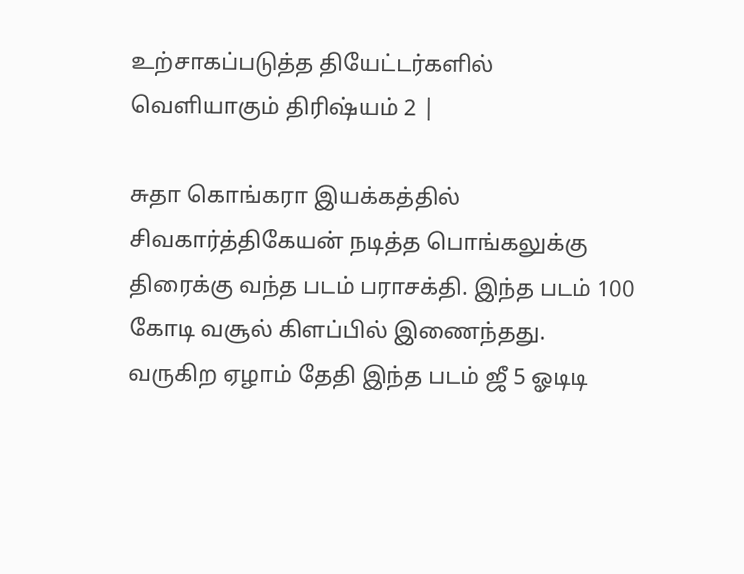உற்சாகப்படுத்த தியேட்டர்களில் வெளியாகும் திரிஷ்யம் 2 |

சுதா கொங்கரா இயக்கத்தில் சிவகார்த்திகேயன் நடித்த பொங்கலுக்கு திரைக்கு வந்த படம் பராசக்தி. இந்த படம் 100 கோடி வசூல் கிளப்பில் இணைந்தது. வருகிற ஏழாம் தேதி இந்த படம் ஜீ 5 ஓடிடி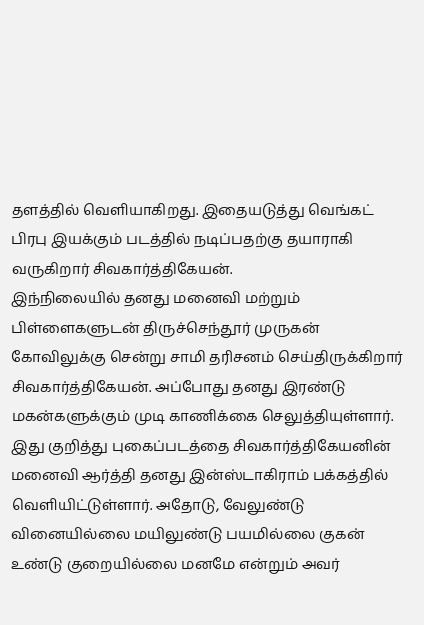தளத்தில் வெளியாகிறது. இதையடுத்து வெங்கட் பிரபு இயக்கும் படத்தில் நடிப்பதற்கு தயாராகி வருகிறார் சிவகார்த்திகேயன்.
இந்நிலையில் தனது மனைவி மற்றும் பிள்ளைகளுடன் திருச்செந்தூர் முருகன் கோவிலுக்கு சென்று சாமி தரிசனம் செய்திருக்கிறார் சிவகார்த்திகேயன். அப்போது தனது இரண்டு மகன்களுக்கும் முடி காணிக்கை செலுத்தியுள்ளார். இது குறித்து புகைப்படத்தை சிவகார்த்திகேயனின் மனைவி ஆர்த்தி தனது இன்ஸ்டாகிராம் பக்கத்தில் வெளியிட்டுள்ளார். அதோடு, வேலுண்டு வினையில்லை மயிலுண்டு பயமில்லை குகன் உண்டு குறையில்லை மனமே என்றும் அவர்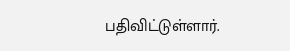பதிவிட்டுள்ளார்.